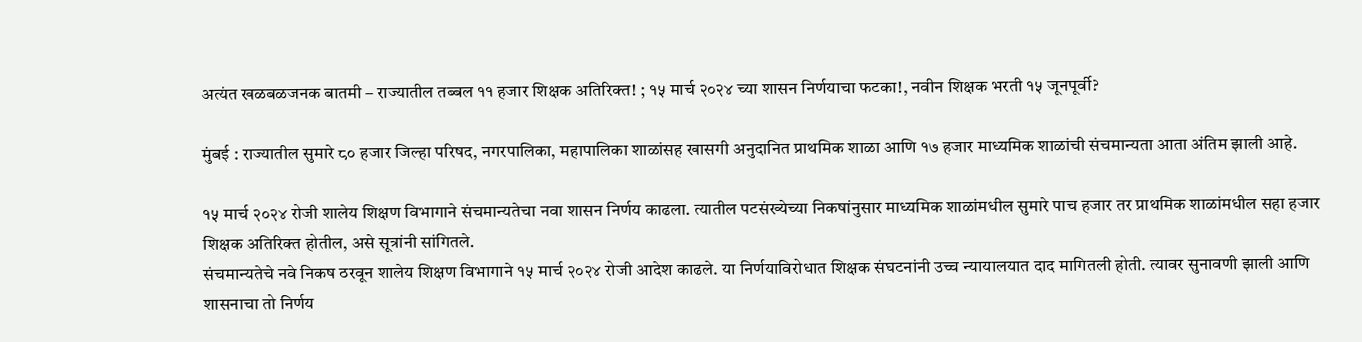अत्यंत खळबळजनक बातमी – राज्यातील तब्बल ११ हजार शिक्षक अतिरिक्त! ; १५ मार्च २०२४ च्या शासन निर्णयाचा फटका!, नवीन शिक्षक भरती १५ जूनपूर्वी?

मुंबई : राज्यातील सुमारे ८० हजार जिल्हा परिषद, नगरपालिका, महापालिका शाळांसह खासगी अनुदानित प्राथमिक शाळा आणि १७ हजार माध्यमिक शाळांची संचमान्यता आता अंतिम झाली आहे.

१५ मार्च २०२४ रोजी शालेय शिक्षण विभागाने संचमान्यतेचा नवा शासन निर्णय काढला. त्यातील पटसंख्येच्या निकषांनुसार माध्यमिक शाळांमधील सुमारे पाच हजार तर प्राथमिक शाळांमधील सहा हजार शिक्षक अतिरिक्त होतील, असे सूत्रांनी सांगितले.
संचमान्यतेचे नवे निकष ठरवून शालेय शिक्षण विभागाने १५ मार्च २०२४ रोजी आदेश काढले. या निर्णयाविरोधात शिक्षक संघटनांनी उच्च न्यायालयात दाद मागितली होती. त्यावर सुनावणी झाली आणि शासनाचा तो निर्णय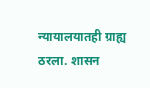न्यायालयातही ग्राह्य ठरला. शासन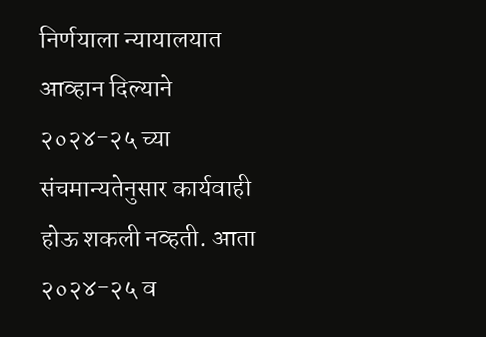निर्णयाला न्यायालयात आव्हान दिल्याने २०२४-२५ च्या संचमान्यतेनुसार कार्यवाही होऊ शकली नव्हती. आता २०२४-२५ व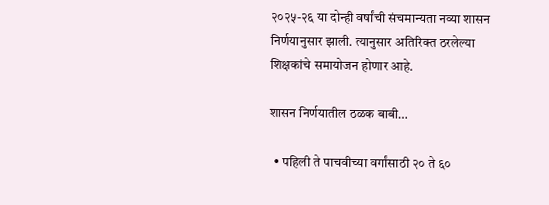२०२५-२६ या दोन्ही वर्षांची संचमान्यता नव्या शासन निर्णयानुसार झाली. त्यानुसार अतिरिक्त ठरलेल्या शिक्षकांचे समायोजन होणार आहे.

शासन निर्णयातील ठळक बाबी…

  • पहिली ते पाचवीच्या वर्गांसाठी २० ते ६०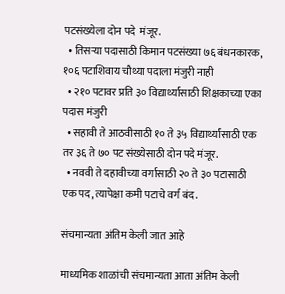पटसंख्येला दोन पदे  मंजूर.
  • तिसऱ्या पदासाठी किमान पटसंख्या ७६ बंधनकारक, १०६ पटाशिवाय चौथ्या पदाला मंजुरी नाही
  • २१० पटावर प्रति ३० विद्यार्थ्यांसाठी शिक्षकाच्या एका पदास मंजुरी
  • सहावी ते आठवीसाठी १० ते ३५ विद्यार्थ्यांसाठी एक तर ३६ ते ७० पट संख्येसाठी दोन पदे मंजूर.
  • नववी ते दहावीच्या वर्गासाठी २० ते ३० पटासाठी एक पद, त्यापेक्षा कमी पटाचे वर्ग बंद.

संचमान्यता अंतिम केली जात आहे

माध्यमिक शाळांची संचमान्यता आता अंतिम केली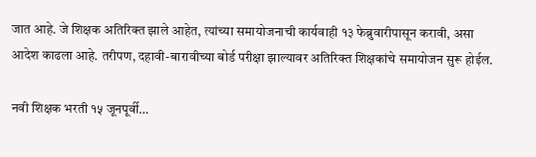जात आहे. जे शिक्षक अतिरिक्त झाले आहेत, त्यांच्या समायोजनाची कार्यवाही १३ फेब्रुवारीपासून करावी, असा आदेश काढला आहे. तरीपण, दहावी-बारावीच्या बोर्ड परीक्षा झाल्यावर अतिरिक्त शिक्षकांचे समायोजन सुरू होईल.

नवी शिक्षक भरती १५ जूनपूर्वी…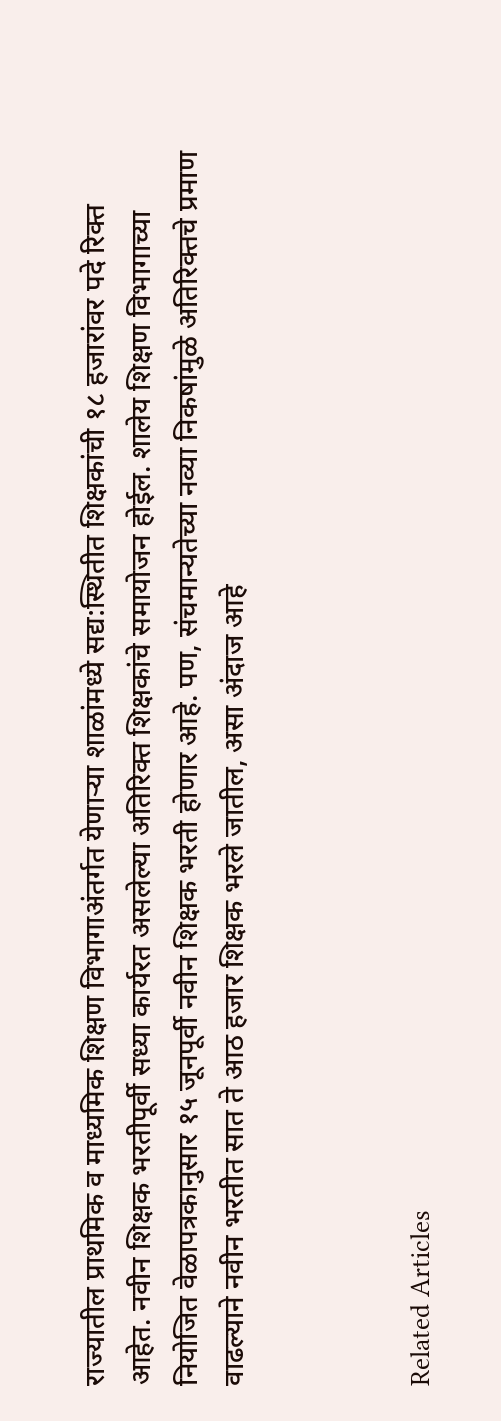राज्यातील प्राथमिक व माध्यमिक शिक्षण विभागाअंतर्गत येणाऱ्या शाळांमध्ये सद्य:स्थितीत शिक्षकांची १८ हजारांवर पदे रिक्त आहेत. नवीन शिक्षक भरतीपूर्वी सध्या कार्यरत असलेल्या अतिरिक्त शिक्षकांचे समायोजन होईल. शालेय शिक्षण विभागाच्या नियोजित वेळापत्रकानुसार १५ जूनपूर्वी नवीन शिक्षक भरती होणार आहे. पण, संचमान्यतेच्या नव्या निकषांमुळे अतिरिक्तचे प्रमाण वाढल्याने नवीन भरतीत सात ते आठ हजार शिक्षक भरले जातील, असा अंदाज आहे



Related Articles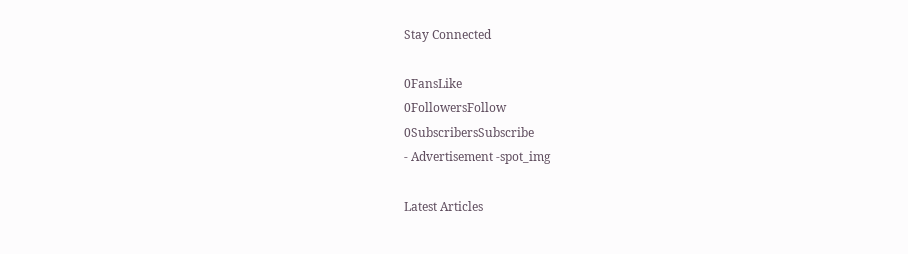Stay Connected

0FansLike
0FollowersFollow
0SubscribersSubscribe
- Advertisement -spot_img

Latest Articles